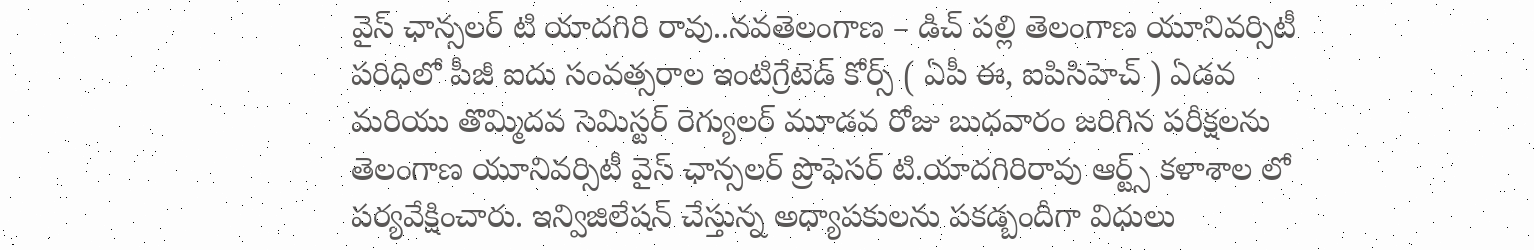వైస్ ఛాన్సలర్ టి యాదగిరి రావు..నవతెలంగాణ – డిచ్ పల్లి తెలంగాణ యూనివర్సిటీ పరిధిలో పీజీ ఐదు సంవత్సరాల ఇంటిగ్రేటెడ్ కోర్స్ ( ఏపీ ఈ, ఐపిసిహెచ్ ) ఏడవ మరియు తొమ్మిదవ సెమిస్టర్ రెగ్యులర్ మూడవ రోజు బుధవారం జరిగిన పరీక్షలను తెలంగాణ యూనివర్సిటీ వైస్ ఛాన్సలర్ ప్రొఫెసర్ టి.యాదగిరిరావు ఆర్ట్స్ కళాశాల లో పర్యవేక్షించారు. ఇన్విజిలేషన్ చేస్తున్న అధ్యాపకులను పకడ్బందీగా విధులు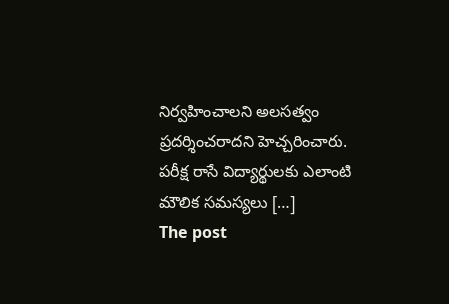నిర్వహించాలని అలసత్వం ప్రదర్శించరాదని హెచ్చరించారు. పరీక్ష రాసే విద్యార్థులకు ఎలాంటి మౌలిక సమస్యలు […]
The post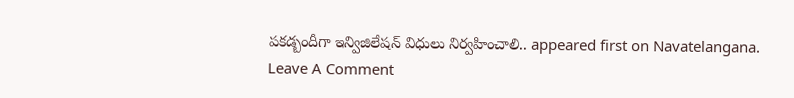పకడ్బందీగా ఇన్విజిలేషన్ విధులు నిర్వహించాలి.. appeared first on Navatelangana.
Leave A Comment